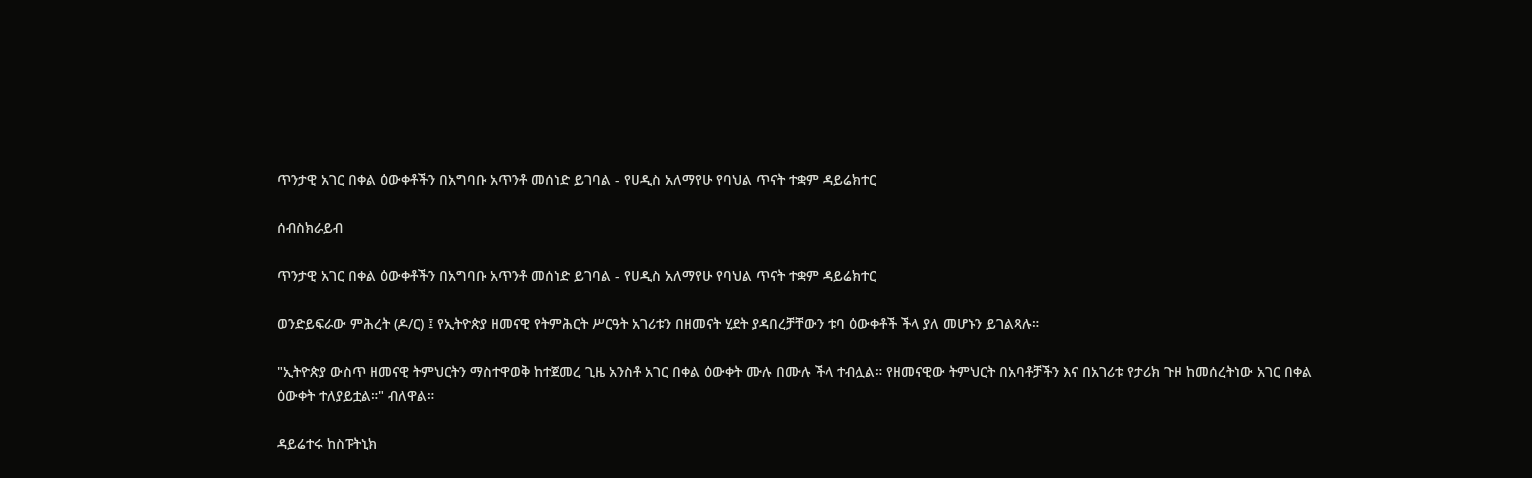ጥንታዊ አገር በቀል ዕውቀቶችን በአግባቡ አጥንቶ መሰነድ ይገባል - የሀዲስ አለማየሁ የባህል ጥናት ተቋም ዳይሬክተር

ሰብስክራይብ

ጥንታዊ አገር በቀል ዕውቀቶችን በአግባቡ አጥንቶ መሰነድ ይገባል - የሀዲስ አለማየሁ የባህል ጥናት ተቋም ዳይሬክተር

ወንድይፍራው ምሕረት (ዶ/ር) ፤ የኢትዮጵያ ዘመናዊ የትምሕርት ሥርዓት አገሪቱን በዘመናት ሂደት ያዳበረቻቸውን ቱባ ዕውቀቶች ችላ ያለ መሆኑን ይገልጻሉ።

"ኢትዮጵያ ውስጥ ዘመናዊ ትምህርትን ማስተዋወቅ ከተጀመረ ጊዜ አንስቶ አገር በቀል ዕውቀት ሙሉ በሙሉ ችላ ተብሏል። የዘመናዊው ትምህርት በአባቶቻችን እና በአገሪቱ የታሪክ ጉዞ ከመሰረትነው አገር በቀል ዕውቀት ተለያይቷል።" ብለዋል።

ዳይሬተሩ ከስፑትኒክ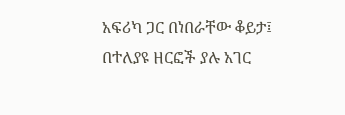አፍሪካ ጋር በነበራቸው ቆይታ፤ በተለያዩ ዘርፎች ያሉ አገር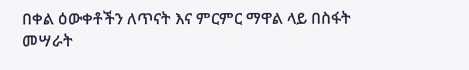በቀል ዕውቀቶችን ለጥናት እና ምርምር ማዋል ላይ በስፋት መሣራት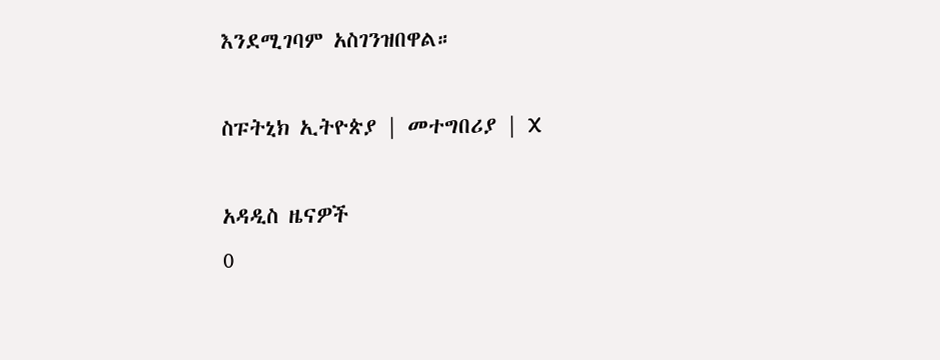እንደሚገባም አስገንዝበዋል።

ስፑትኒክ ኢትዮጵያ | መተግበሪያ | X

አዳዲስ ዜናዎች
0